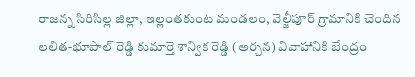రాజన్న సిరిసిల్ల జిల్లా, ఇల్లంతకుంట మండలం, వెల్జీపూర్ గ్రామానికి చెందిన లలిత-భూపాల్ రెడ్డి కుమార్తె శాన్విక రెడ్డి (అర్చన) వివాహానికి బేంద్రం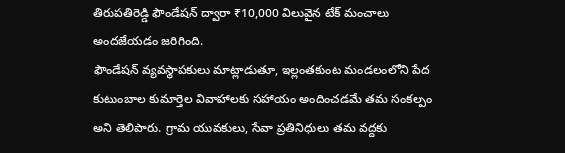తిరుపతిరెడ్డి ఫౌండేషన్ ద్వారా ₹10,000 విలువైన టేక్ మంచాలు అందజేయడం జరిగింది.
ఫౌండేషన్ వ్యవస్థాపకులు మాట్లాడుతూ, ఇల్లంతకుంట మండలంలోని పేద కుటుంబాల కుమార్తెల వివాహాలకు సహాయం అందించడమే తమ సంకల్పం అని తెలిపారు. గ్రామ యువకులు, సేవా ప్రతినిధులు తమ వద్దకు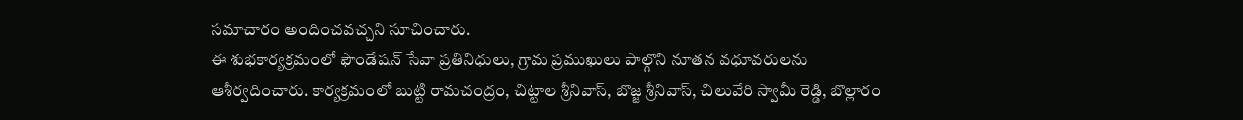సమాచారం అందించవచ్చని సూచించారు.
ఈ శుభకార్యక్రమంలో ఫౌండేషన్ సేవా ప్రతినిధులు, గ్రామ ప్రముఖులు పాల్గొని నూతన వధూవరులను ఆశీర్వదించారు. కార్యక్రమంలో బుట్టి రామచంద్రం, చిట్టాల శ్రీనివాస్, బొజ్జ శ్రీనివాస్, చిలువేరి స్వామీ రెడ్డి, బొల్లారం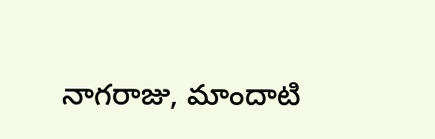నాగరాజు, మాందాటి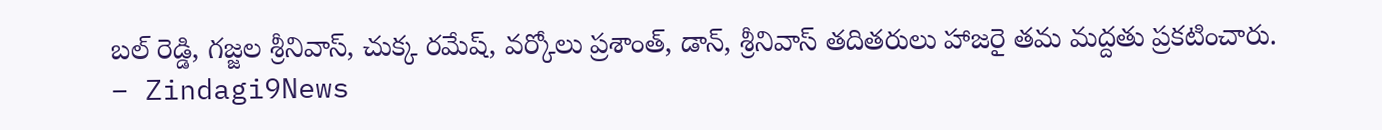బల్ రెడ్డి, గజ్జల శ్రీనివాస్, చుక్క రమేష్, వర్కోలు ప్రశాంత్, డాన్, శ్రీనివాస్ తదితరులు హాజరై తమ మద్దతు ప్రకటించారు.
– Zindagi9News